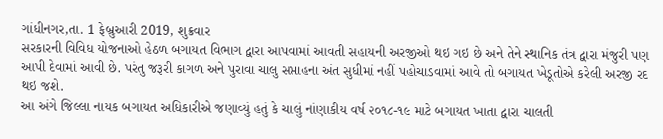ગાંધીનગર,તા. 1 ફેબ્રુઆરી 2019, શુક્રવાર
સરકારની વિવિધ યોજનાઓ હેઠળ બગાયત વિભાગ દ્વારા આપવામાં આવતી સહાયની અરજીઓ થઇ ગઇ છે અને તેને સ્થાનિક તંત્ર દ્વારા મંજુરી પણ આપી દેવામાં આવી છે. પરંતુ જરૂરી કાગળ અને પુરાવા ચાલુ સપ્તાહના અંત સુધીમાં નહીં પહોચાડવામાં આવે તો બગાયત ખેડૂતોએ કરેલી અરજી રદ થઇ જશે.
આ અંગે જિલ્લા નાયક બગાયત અધિકારીએ જણાવ્યું હતું કે ચાલું નાંણાકીય વર્ષ ૨૦૧૮-૧૯ માટે બગાયત ખાતા દ્વારા ચાલતી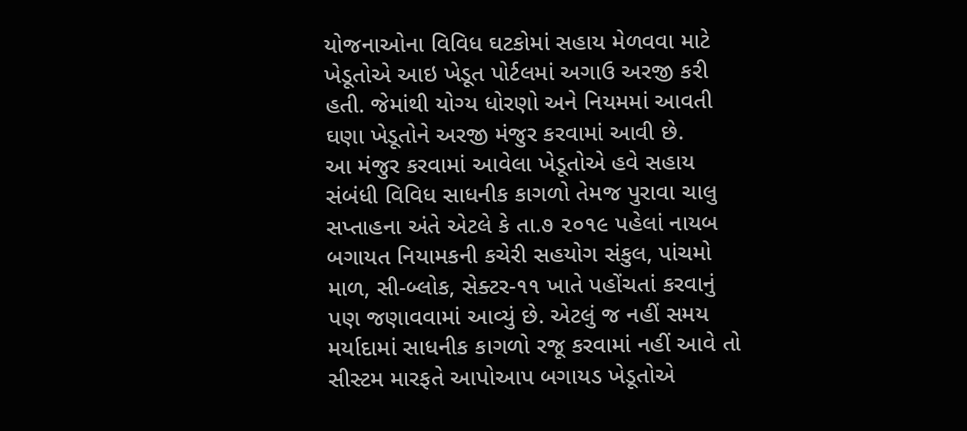યોજનાઓના વિવિધ ઘટકોમાં સહાય મેળવવા માટે ખેડૂતોએ આઇ ખેડૂત પોર્ટલમાં અગાઉ અરજી કરી હતી. જેમાંથી યોગ્ય ધોરણો અને નિયમમાં આવતી ઘણા ખેડૂતોને અરજી મંજુર કરવામાં આવી છે.
આ મંજુર કરવામાં આવેલા ખેડૂતોએ હવે સહાય સંબંધી વિવિધ સાધનીક કાગળો તેમજ પુરાવા ચાલુ સપ્તાહના અંતે એટલે કે તા.૭ ૨૦૧૯ પહેલાં નાયબ બગાયત નિયામકની કચેરી સહયોગ સંકુલ, પાંચમો માળ, સી-બ્લોક, સેક્ટર-૧૧ ખાતે પહોંચતાં કરવાનું પણ જણાવવામાં આવ્યું છે. એટલું જ નહીં સમય મર્યાદામાં સાધનીક કાગળો રજૂ કરવામાં નહીં આવે તો સીસ્ટમ મારફતે આપોઆપ બગાયડ ખેડૂતોએ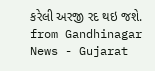કરેલી અરજી રદ થઇ જશે.
from Gandhinagar News - Gujarat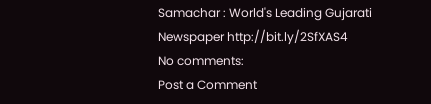Samachar : World's Leading Gujarati Newspaper http://bit.ly/2SfXAS4
No comments:
Post a Comment